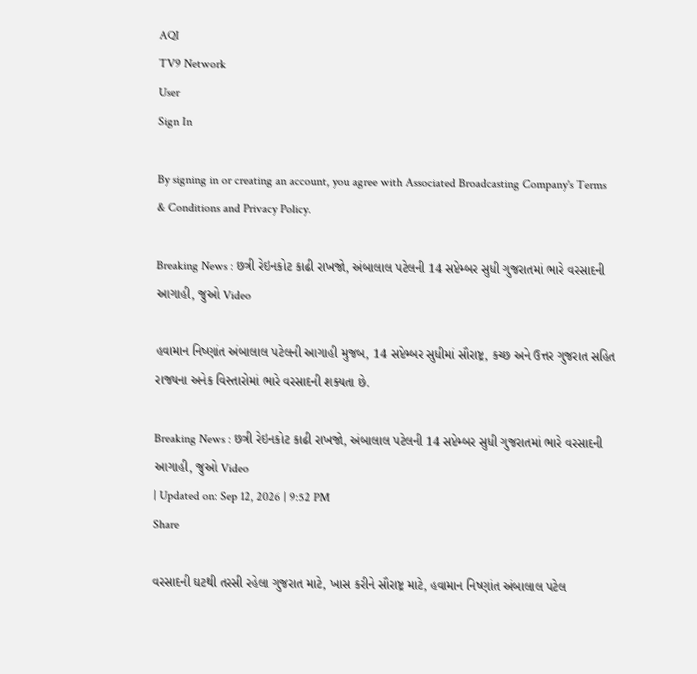AQI
TV9 Network
User
Sign In

By signing in or creating an account, you agree with Associated Broadcasting Company's Terms & Conditions and Privacy Policy.

Breaking News : છત્રી રેઇનકોટ કાઢી રાખજો, અંબાલાલ પટેલની 14 સપ્ટેમ્બર સુધી ગુજરાતમાં ભારે વરસાદની આગાહી, જુઓ Video

હવામાન નિષ્ણાંત અંબાલાલ પટેલની આગાહી મુજબ, 14 સપ્ટેમ્બર સુધીમાં સૌરાષ્ટ્ર, કચ્છ અને ઉત્તર ગુજરાત સહિત રાજ્યના અનેક વિસ્તારોમાં ભારે વરસાદની શક્યતા છે.

Breaking News : છત્રી રેઇનકોટ કાઢી રાખજો, અંબાલાલ પટેલની 14 સપ્ટેમ્બર સુધી ગુજરાતમાં ભારે વરસાદની આગાહી, જુઓ Video
| Updated on: Sep 12, 2026 | 9:52 PM
Share

વરસાદની ઘટથી તરસી રહેલા ગુજરાત માટે, ખાસ કરીને સૌરાષ્ટ્ર માટે, હવામાન નિષ્ણાંત અંબાલાલ પટેલ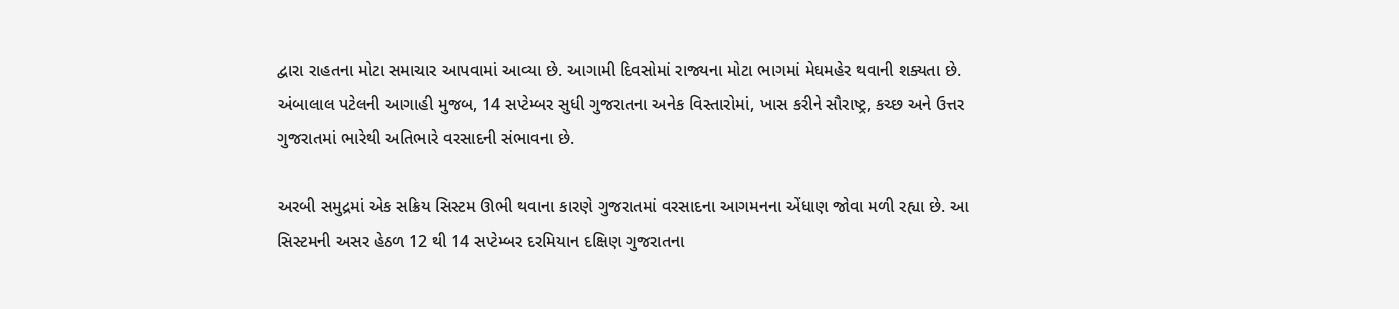દ્વારા રાહતના મોટા સમાચાર આપવામાં આવ્યા છે. આગામી દિવસોમાં રાજ્યના મોટા ભાગમાં મેઘમહેર થવાની શક્યતા છે. અંબાલાલ પટેલની આગાહી મુજબ, 14 સપ્ટેમ્બર સુધી ગુજરાતના અનેક વિસ્તારોમાં, ખાસ કરીને સૌરાષ્ટ્ર, કચ્છ અને ઉત્તર ગુજરાતમાં ભારેથી અતિભારે વરસાદની સંભાવના છે.

અરબી સમુદ્રમાં એક સક્રિય સિસ્ટમ ઊભી થવાના કારણે ગુજરાતમાં વરસાદના આગમનના એંધાણ જોવા મળી રહ્યા છે. આ સિસ્ટમની અસર હેઠળ 12 થી 14 સપ્ટેમ્બર દરમિયાન દક્ષિણ ગુજરાતના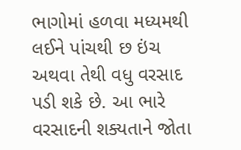ભાગોમાં હળવા મધ્યમથી લઈને પાંચથી છ ઇંચ અથવા તેથી વધુ વરસાદ પડી શકે છે. આ ભારે વરસાદની શક્યતાને જોતા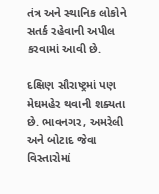તંત્ર અને સ્થાનિક લોકોને સતર્ક રહેવાની અપીલ કરવામાં આવી છે.

દક્ષિણ સૌરાષ્ટ્રમાં પણ મેઘમહેર થવાની શક્યતા છે. ભાવનગર, અમરેલી અને બોટાદ જેવા વિસ્તારોમાં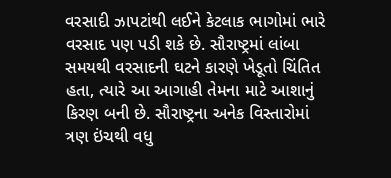વરસાદી ઝાપટાંથી લઈને કેટલાક ભાગોમાં ભારે વરસાદ પણ પડી શકે છે. સૌરાષ્ટ્રમાં લાંબા સમયથી વરસાદની ઘટને કારણે ખેડૂતો ચિંતિત હતા, ત્યારે આ આગાહી તેમના માટે આશાનું કિરણ બની છે. સૌરાષ્ટ્રના અનેક વિસ્તારોમાં ત્રણ ઇંચથી વધુ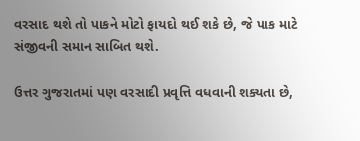વરસાદ થશે તો પાકને મોટો ફાયદો થઈ શકે છે, જે પાક માટે સંજીવની સમાન સાબિત થશે.

ઉત્તર ગુજરાતમાં પણ વરસાદી પ્રવૃત્તિ વધવાની શક્યતા છે,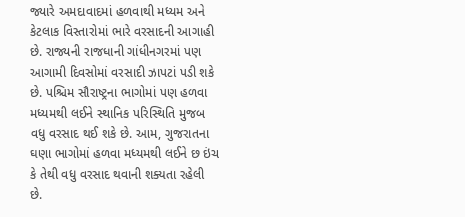જ્યારે અમદાવાદમાં હળવાથી મધ્યમ અને કેટલાક વિસ્તારોમાં ભારે વરસાદની આગાહી છે. રાજ્યની રાજધાની ગાંધીનગરમાં પણ આગામી દિવસોમાં વરસાદી ઝાપટાં પડી શકે છે. પશ્ચિમ સૌરાષ્ટ્રના ભાગોમાં પણ હળવા મધ્યમથી લઈને સ્થાનિક પરિસ્થિતિ મુજબ વધુ વરસાદ થઈ શકે છે. આમ, ગુજરાતના ઘણા ભાગોમાં હળવા મધ્યમથી લઈને છ ઇંચ કે તેથી વધુ વરસાદ થવાની શક્યતા રહેલી છે.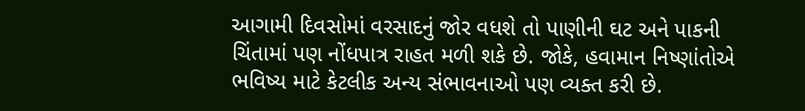આગામી દિવસોમાં વરસાદનું જોર વધશે તો પાણીની ઘટ અને પાકની ચિંતામાં પણ નોંધપાત્ર રાહત મળી શકે છે. જોકે, હવામાન નિષ્ણાંતોએ ભવિષ્ય માટે કેટલીક અન્ય સંભાવનાઓ પણ વ્યક્ત કરી છે.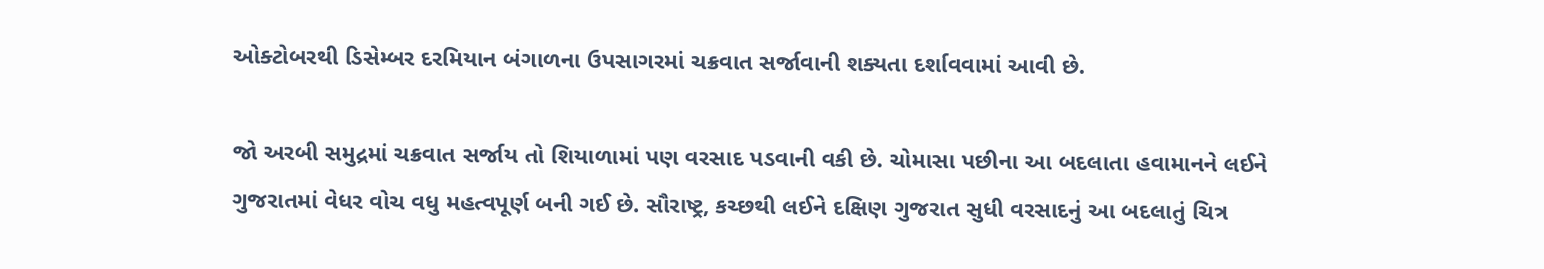ઓક્ટોબરથી ડિસેમ્બર દરમિયાન બંગાળના ઉપસાગરમાં ચક્રવાત સર્જાવાની શક્યતા દર્શાવવામાં આવી છે.

જો અરબી સમુદ્રમાં ચક્રવાત સર્જાય તો શિયાળામાં પણ વરસાદ પડવાની વકી છે. ચોમાસા પછીના આ બદલાતા હવામાનને લઈને ગુજરાતમાં વેધર વોચ વધુ મહત્વપૂર્ણ બની ગઈ છે. સૌરાષ્ટ્ર, કચ્છથી લઈને દક્ષિણ ગુજરાત સુધી વરસાદનું આ બદલાતું ચિત્ર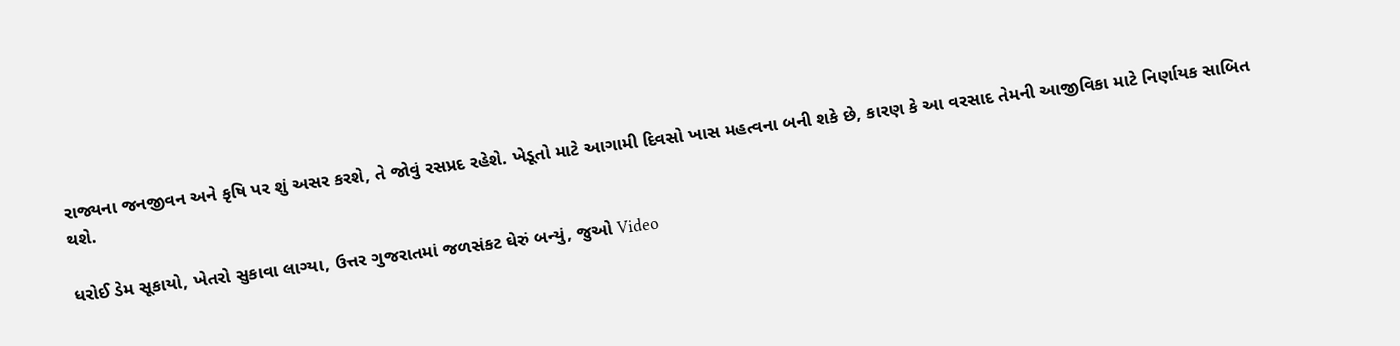રાજ્યના જનજીવન અને કૃષિ પર શું અસર કરશે, તે જોવું રસપ્રદ રહેશે. ખેડૂતો માટે આગામી દિવસો ખાસ મહત્વના બની શકે છે, કારણ કે આ વરસાદ તેમની આજીવિકા માટે નિર્ણાયક સાબિત થશે.

ધરોઈ ડેમ સૂકાયો, ખેતરો સુકાવા લાગ્યા, ઉત્તર ગુજરાતમાં જળસંકટ ઘેરું બન્યું, જુઓ Video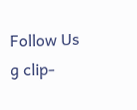Follow Us
g clip-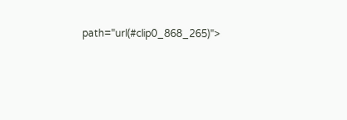path="url(#clip0_868_265)">